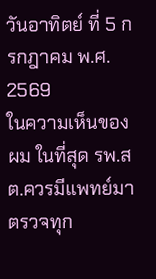วันอาทิตย์ ที่ 5 กรกฎาคม พ.ศ. 2569
ในความเห็นของผม ในที่สุด รพ.สต.ควรมีแพทย์มาตรวจทุก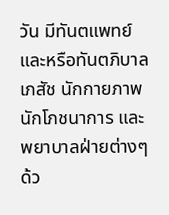วัน มีทันตแพทย์ และหรือทันตภิบาล เภสัช นักกายภาพ นักโภชนาการ และพยาบาลฝ่ายต่างๆ ด้ว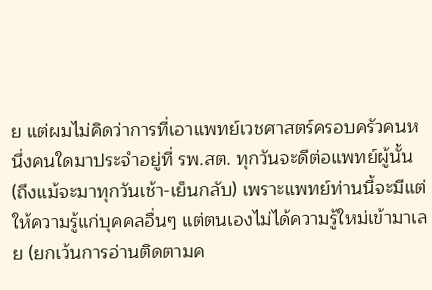ย แต่ผมไม่คิดว่าการที่เอาแพทย์เวชศาสตร์ครอบครัวคนหนึ่งคนใดมาประจำอยู่ที่ รพ.สต. ทุกวันจะดีต่อแพทย์ผู้นั้น (ถึงแม้จะมาทุกวันเช้า-เย็นกลับ) เพราะแพทย์ท่านนี้จะมีแต่ให้ความรู้แก่บุคคลอื่นๆ แต่ตนเองไม่ได้ความรู้ใหม่เข้ามาเลย (ยกเว้นการอ่านติดตามค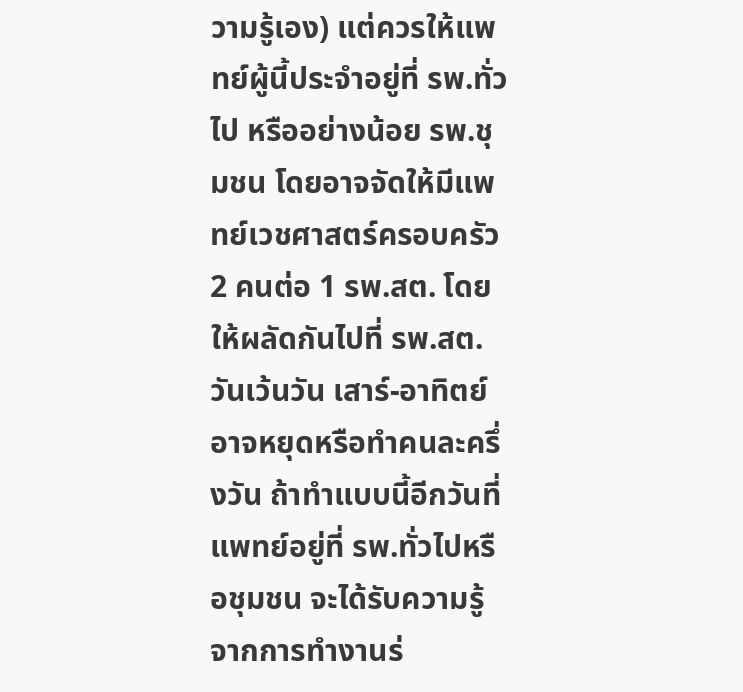วามรู้เอง) แต่ควรให้แพทย์ผู้นี้ประจำอยู่ที่ รพ.ทั่วไป หรืออย่างน้อย รพ.ชุมชน โดยอาจจัดให้มีแพทย์เวชศาสตร์ครอบครัว 2 คนต่อ 1 รพ.สต. โดยให้ผลัดกันไปที่ รพ.สต.วันเว้นวัน เสาร์-อาทิตย์อาจหยุดหรือทำคนละครึ่งวัน ถ้าทำแบบนี้อีกวันที่แพทย์อยู่ที่ รพ.ทั่วไปหรือชุมชน จะได้รับความรู้จากการทำงานร่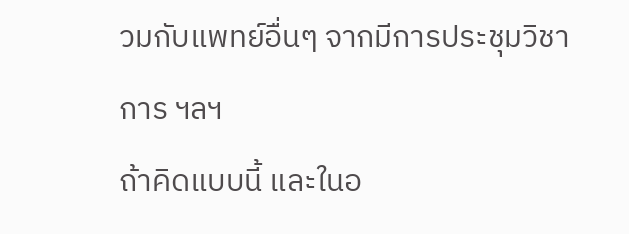วมกับแพทย์อื่นๆ จากมีการประชุมวิชาการ ฯลฯ
ถ้าคิดแบบนี้ และในอ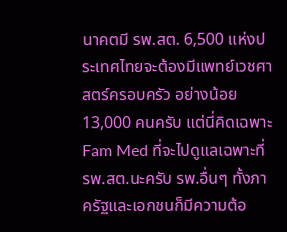นาคตมี รพ.สต. 6,500 แห่งประเทศไทยจะต้องมีแพทย์เวชศาสตร์ครอบครัว อย่างน้อย 13,000 คนครับ แต่นี่คิดเฉพาะ Fam Med ที่จะไปดูแลเฉพาะที่ รพ.สต.นะครับ รพ.อื่นๆ ทั้งภาครัฐและเอกชนก็มีความต้อ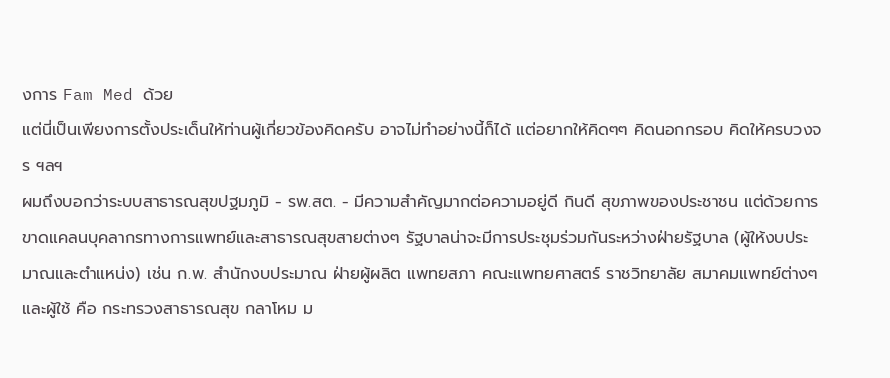งการ Fam Med ด้วย
แต่นี่เป็นเพียงการตั้งประเด็นให้ท่านผู้เกี่ยวข้องคิดครับ อาจไม่ทำอย่างนี้ก็ได้ แต่อยากให้คิดๆๆ คิดนอกกรอบ คิดให้ครบวงจร ฯลฯ
ผมถึงบอกว่าระบบสาธารณสุขปฐมภูมิ - รพ.สต. - มีความสำคัญมากต่อความอยู่ดี กินดี สุขภาพของประชาชน แต่ด้วยการขาดแคลนบุคลากรทางการแพทย์และสาธารณสุขสายต่างๆ รัฐบาลน่าจะมีการประชุมร่วมกันระหว่างฝ่ายรัฐบาล (ผู้ให้งบประมาณและตำแหน่ง) เช่น ก.พ. สำนักงบประมาณ ฝ่ายผู้ผลิต แพทยสภา คณะแพทยศาสตร์ ราชวิทยาลัย สมาคมแพทย์ต่างๆ และผู้ใช้ คือ กระทรวงสาธารณสุข กลาโหม ม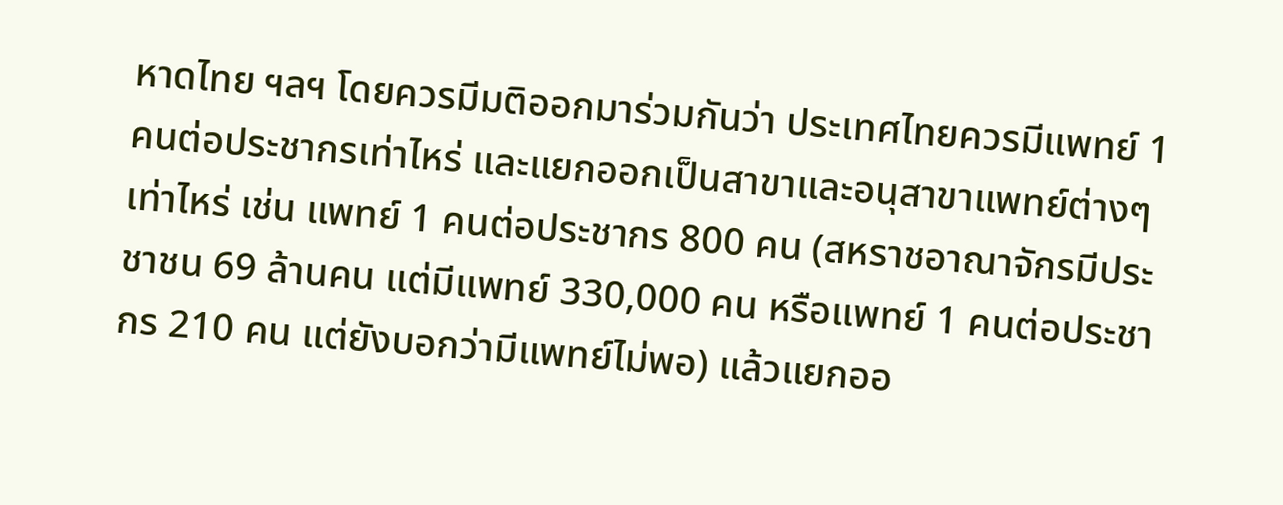หาดไทย ฯลฯ โดยควรมีมติออกมาร่วมกันว่า ประเทศไทยควรมีแพทย์ 1 คนต่อประชากรเท่าไหร่ และแยกออกเป็นสาขาและอนุสาขาแพทย์ต่างๆ เท่าไหร่ เช่น แพทย์ 1 คนต่อประชากร 800 คน (สหราชอาณาจักรมีประชาชน 69 ล้านคน แต่มีแพทย์ 330,000 คน หรือแพทย์ 1 คนต่อประชากร 210 คน แต่ยังบอกว่ามีแพทย์ไม่พอ) แล้วแยกออ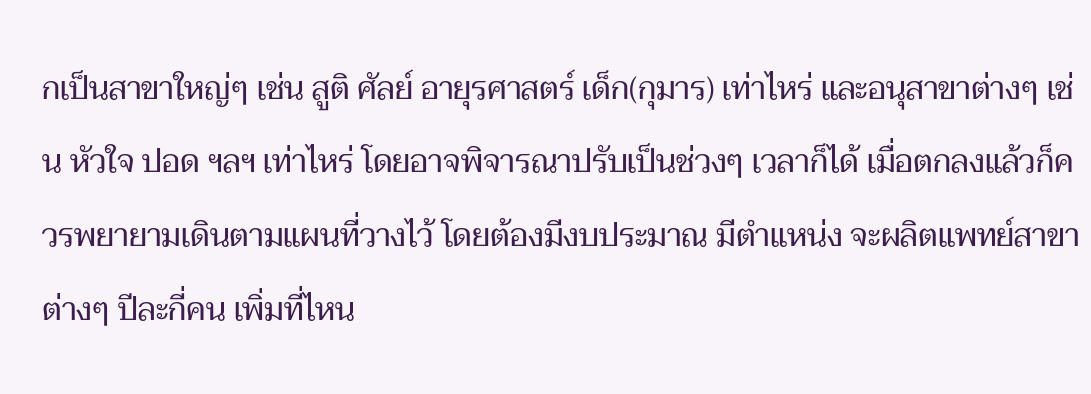กเป็นสาขาใหญ่ๆ เช่น สูติ ศัลย์ อายุรศาสตร์ เด็ก(กุมาร) เท่าไหร่ และอนุสาขาต่างๆ เช่น หัวใจ ปอด ฯลฯ เท่าไหร่ โดยอาจพิจารณาปรับเป็นช่วงๆ เวลาก็ได้ เมื่อตกลงแล้วก็ควรพยายามเดินตามแผนที่วางไว้ โดยต้องมีงบประมาณ มีตำแหน่ง จะผลิตแพทย์สาขาต่างๆ ปีละกี่คน เพิ่มที่ไหน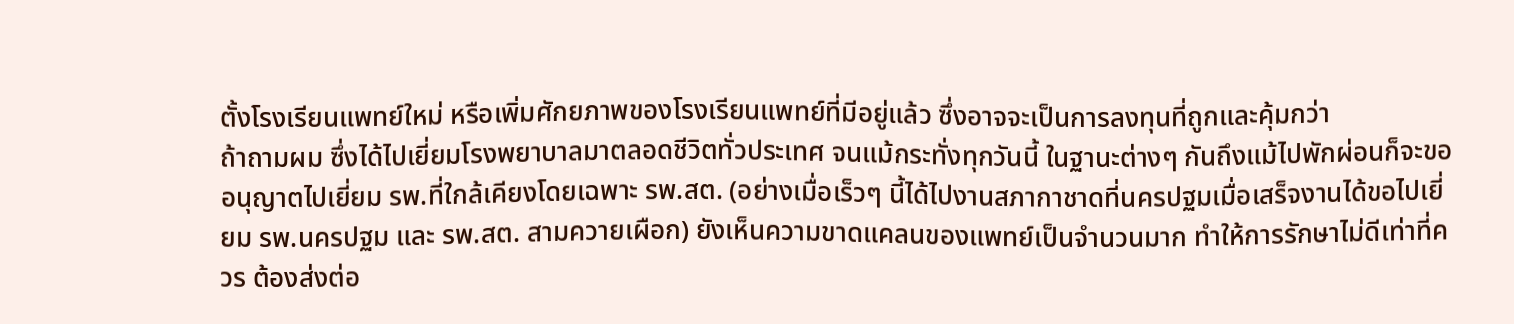ตั้งโรงเรียนแพทย์ใหม่ หรือเพิ่มศักยภาพของโรงเรียนแพทย์ที่มีอยู่แล้ว ซึ่งอาจจะเป็นการลงทุนที่ถูกและคุ้มกว่า
ถ้าถามผม ซึ่งได้ไปเยี่ยมโรงพยาบาลมาตลอดชีวิตทั่วประเทศ จนแม้กระทั่งทุกวันนี้ ในฐานะต่างๆ กันถึงแม้ไปพักผ่อนก็จะขออนุญาตไปเยี่ยม รพ.ที่ใกล้เคียงโดยเฉพาะ รพ.สต. (อย่างเมื่อเร็วๆ นี้ได้ไปงานสภากาชาดที่นครปฐมเมื่อเสร็จงานได้ขอไปเยี่ยม รพ.นครปฐม และ รพ.สต. สามควายเผือก) ยังเห็นความขาดแคลนของแพทย์เป็นจำนวนมาก ทำให้การรักษาไม่ดีเท่าที่ควร ต้องส่งต่อ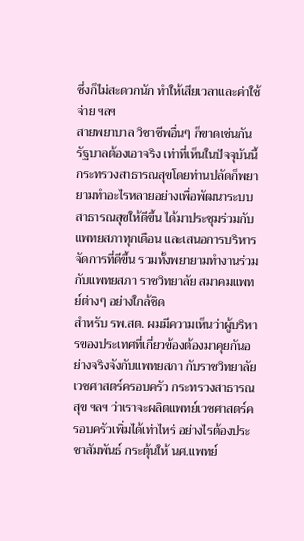ซึ่งก็ไม่สะดวกนัก ทำให้เสียเวลาและค่าใช้จ่าย ฯลฯ
สายพยาบาล วิชาชีพอื่นๆ ก็ขาดเช่นกัน รัฐบาลต้องเอาจริง เท่าที่เห็นในปัจจุบันนี้กระทรวงสาธารณสุขโดยท่านปลัดก็พยายามทำอะไรหลายอย่างเพื่อพัฒนาระบบสาธารณสุขให้ดีขึ้น ได้มาประชุมร่วมกับแพทยสภาทุกเดือน และเสนอการบริหารจัดการที่ดีขี้น รวมทั้งพยายามทำงานร่วมกับแพทยสภา ราชวิทยาลัย สมาคมแพทย์ต่างๆ อย่างใกล้ชิด
สำหรับ รพ.สต. ผมมีความเห็นว่าผู้บริหารของประเทศที่เกี่ยวข้องต้องมาคุยกันอย่างจริงจังกับแพทยสภา กับราชวิทยาลัยเวชศาสตร์ครอบครัว กระทรวงสาธารณสุข ฯลฯ ว่าเราจะผลิตแพทย์เวชศาสตร์ครอบครัวเพิ่มได้เท่าไหร่ อย่างไรต้องประชาสัมพันธ์ กระตุ้นให้ นศ.แพทย์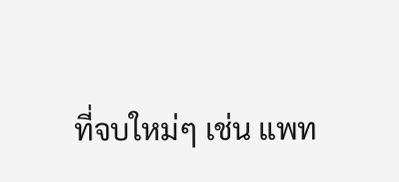ที่จบใหม่ๆ เช่น แพท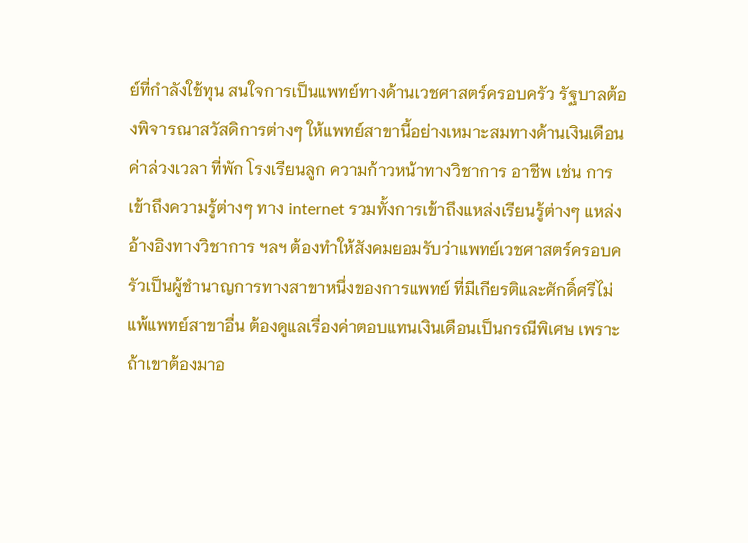ย์ที่กำลังใช้ทุน สนใจการเป็นแพทย์ทางด้านเวชศาสตร์ครอบครัว รัฐบาลต้องพิจารณาสวัสดิการต่างๆ ให้แพทย์สาขานี้อย่างเหมาะสมทางด้านเงินเดือน ค่าล่วงเวลา ที่พัก โรงเรียนลูก ความก้าวหน้าทางวิชาการ อาชีพ เช่น การเข้าถึงความรู้ต่างๆ ทาง internet รวมทั้งการเข้าถึงแหล่งเรียนรู้ต่างๆ แหล่งอ้างอิงทางวิชาการ ฯลฯ ต้องทำให้สังคมยอมรับว่าแพทย์เวชศาสตร์ครอบครัวเป็นผู้ชำนาญการทางสาขาหนึ่งของการแพทย์ ที่มีเกียรติและศักดิ์ศรีไม่แพ้แพทย์สาขาอื่น ต้องดูแลเรื่องค่าตอบแทนเงินเดือนเป็นกรณีพิเศษ เพราะถ้าเขาต้องมาอ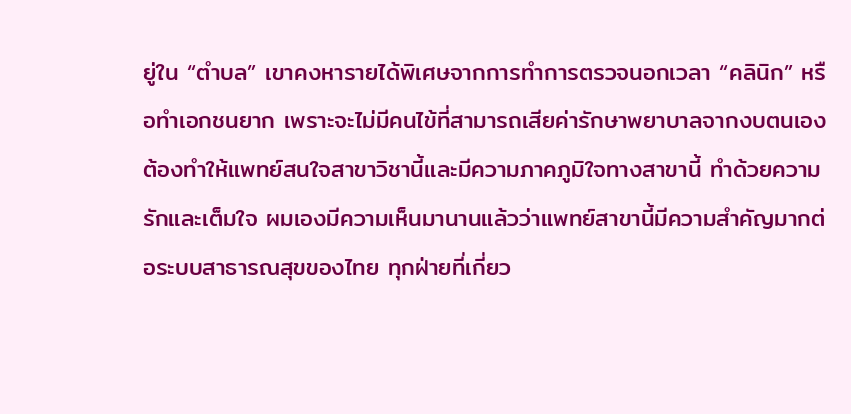ยู่ใน “ตำบล” เขาคงหารายได้พิเศษจากการทำการตรวจนอกเวลา “คลินิก” หรือทำเอกชนยาก เพราะจะไม่มีคนไข้ที่สามารถเสียค่ารักษาพยาบาลจากงบตนเอง ต้องทำให้แพทย์สนใจสาขาวิชานี้และมีความภาคภูมิใจทางสาขานี้ ทำด้วยความรักและเต็มใจ ผมเองมีความเห็นมานานแล้วว่าแพทย์สาขานี้มีความสำคัญมากต่อระบบสาธารณสุขของไทย ทุกฝ่ายที่เกี่ยว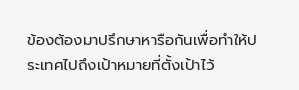ข้องต้องมาปรึกษาหารือกันเพื่อทำให้ประเทศไปถึงเป้าหมายที่ตั้งเป้าไว้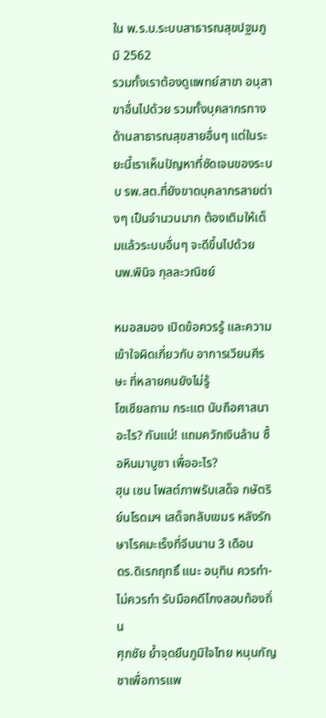ใน พ.ร.บ.ระบบสาธารณสุขปฐมภูมิ 2562
รวมทั้งเราต้องดูแพทย์สาขา อนุสาขาอื่นไปด้วย รวมทั้งบุคลากรทางด้านสาธารณสุขสายอื่นๆ แต่ในระยะนี้เราเห็นปัญหาที่ชัดเจนของระบบ รพ.สต.ที่ยังขาดบุคลากรสายต่างๆ เป็นจำนวนมาก ต้องเติมให้เต็มแล้วระบบอื่นๆ จะดีขึ้นไปด้วย
นพ.พินิจ กุลละวณิชย์

หมอสมอง เปิดข้อควรรู้ และความเข้าใจผิดเกี่ยวกับ อาการเวียนศีรษะ ที่หลายคนยังไม่รู้
โซเซียลถาม กระแต นับถือศาสนาอะไร? กันแน่! แถมควักเงินล้าน ซื้อหินมาบูชา เพื่ออะไร?
ฮุน เซน โพสต์ภาพรับเสด็จ กษัตริย์นโรดมฯ เสด็จกลับเขมร หลังรักษาโรคมะเร็งที่จีนนาน 3 เดือน
ดร.ดิเรกฤทธิ์ แนะ อนุทิน ควรทำ-ไม่ควรทำ รับมือคดีโกงสอบท้องถิ่น
ศุภชัย ย้ำจุดยืนภูมิใจไทย หนุนกัญชาเพื่อการแพ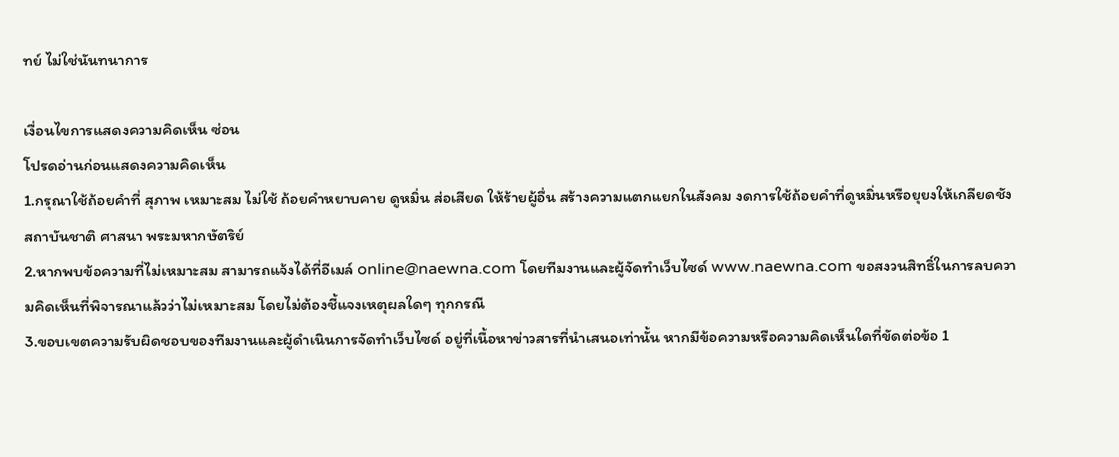ทย์ ไม่ใช่นันทนาการ

เงื่อนไขการแสดงความคิดเห็น ซ่อน
โปรดอ่านก่อนแสดงความคิดเห็น
1.กรุณาใช้ถ้อยคำที่ สุภาพ เหมาะสม ไม่ใช้ ถ้อยคำหยาบคาย ดูหมิ่น ส่อเสียด ให้ร้ายผู้อื่น สร้างความแตกแยกในสังคม งดการใช้ถ้อยคำที่ดูหมิ่นหรือยุยงให้เกลียดชังสถาบันชาติ ศาสนา พระมหากษัตริย์
2.หากพบข้อความที่ไม่เหมาะสม สามารถแจ้งได้ที่อีเมล์ online@naewna.com โดยทีมงานและผู้จัดทำเว็บไซด์ www.naewna.com ขอสงวนสิทธิ์ในการลบความคิดเห็นที่พิจารณาแล้วว่าไม่เหมาะสม โดยไม่ต้องชี้แจงเหตุผลใดๆ ทุกกรณี
3.ขอบเขตความรับผิดชอบของทีมงานและผู้ดำเนินการจัดทำเว็บไซด์ อยู่ที่เนื้อหาข่าวสารที่นำเสนอเท่านั้น หากมีข้อความหรือความคิดเห็นใดที่ขัดต่อข้อ 1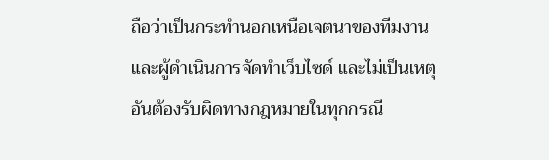ถือว่าเป็นกระทำนอกเหนือเจตนาของทีมงานและผู้ดำเนินการจัดทำเว็บไซด์ และไม่เป็นเหตุอันต้องรับผิดทางกฎหมายในทุกกรณี